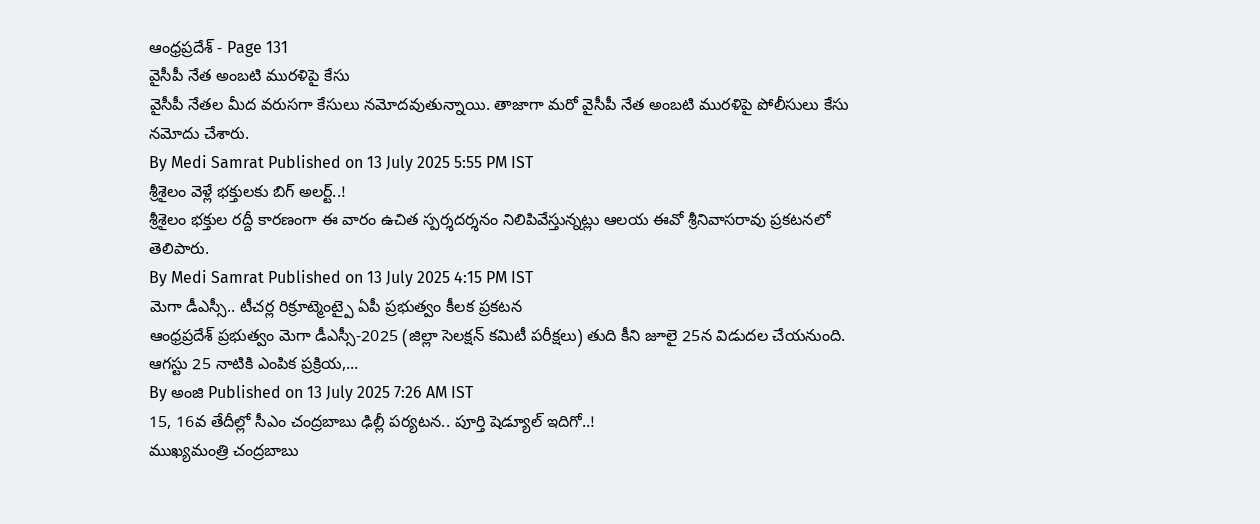ఆంధ్రప్రదేశ్ - Page 131
వైసీపీ నేత అంబటి మురళిపై కేసు
వైసీపీ నేతల మీద వరుసగా కేసులు నమోదవుతున్నాయి. తాజాగా మరో వైసీపీ నేత అంబటి మురళిపై పోలీసులు కేసు నమోదు చేశారు.
By Medi Samrat Published on 13 July 2025 5:55 PM IST
శ్రీశైలం వెళ్లే భక్తులకు బిగ్ అలర్ట్..!
శ్రీశైలం భక్తుల రద్దీ కారణంగా ఈ వారం ఉచిత స్పర్శదర్శనం నిలిపివేస్తున్నట్లు ఆలయ ఈవో శ్రీనివాసరావు ప్రకటనలో తెలిపారు.
By Medi Samrat Published on 13 July 2025 4:15 PM IST
మెగా డీఎస్సీ.. టీచర్ల రిక్రూట్మెంట్పై ఏపీ ప్రభుత్వం కీలక ప్రకటన
ఆంధ్రప్రదేశ్ ప్రభుత్వం మెగా డీఎస్సీ-2025 (జిల్లా సెలక్షన్ కమిటీ పరీక్షలు) తుది కీని జూలై 25న విడుదల చేయనుంది. ఆగస్టు 25 నాటికి ఎంపిక ప్రక్రియ,...
By అంజి Published on 13 July 2025 7:26 AM IST
15, 16వ తేదీల్లో సీఎం చంద్రబాబు ఢిల్లీ పర్యటన.. పూర్తి షెడ్యూల్ ఇదిగో..!
ముఖ్యమంత్రి చంద్రబాబు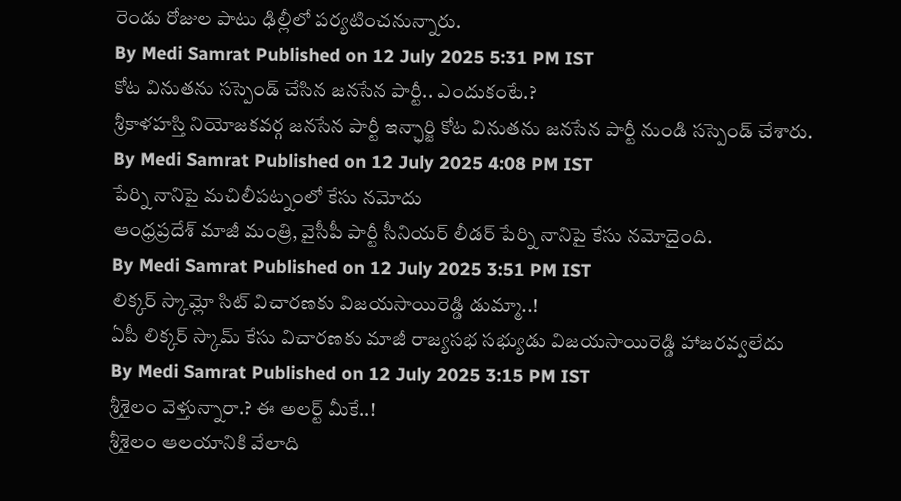రెండు రోజుల పాటు ఢిల్లీలో పర్యటించనున్నారు.
By Medi Samrat Published on 12 July 2025 5:31 PM IST
కోట వినుతను సస్పెండ్ చేసిన జనసేన పార్టీ.. ఎందుకంటే.?
శ్రీకాళహస్తి నియోజకవర్గ జనసేన పార్టీ ఇన్ఛార్జి కోట వినుతను జనసేన పార్టీ నుండి సస్పెండ్ చేశారు.
By Medi Samrat Published on 12 July 2025 4:08 PM IST
పేర్ని నానిపై మచిలీపట్నంలో కేసు నమోదు
ఆంధ్రప్రదేశ్ మాజీ మంత్రి, వైసీపీ పార్టీ సీనియర్ లీడర్ పేర్ని నానిపై కేసు నమోదైంది.
By Medi Samrat Published on 12 July 2025 3:51 PM IST
లిక్కర్ స్కామ్లో సిట్ విచారణకు విజయసాయిరెడ్డి డుమ్మా..!
ఏపీ లిక్కర్ స్కామ్ కేసు విచారణకు మాజీ రాజ్యసభ సభ్యుడు విజయసాయిరెడ్డి హాజరవ్వలేదు
By Medi Samrat Published on 12 July 2025 3:15 PM IST
శ్రీశైలం వెళ్తున్నారా.? ఈ అలర్ట్ మీకే..!
శ్రీశైలం ఆలయానికి వేలాది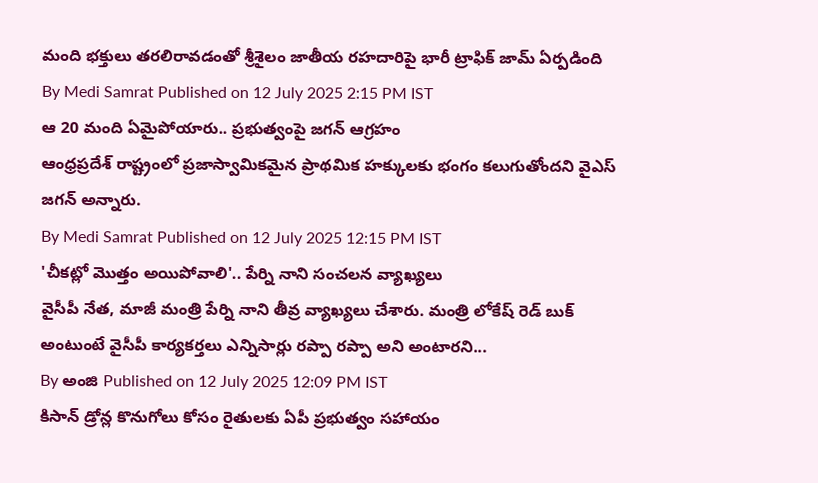మంది భక్తులు తరలిరావడంతో శ్రీశైలం జాతీయ రహదారిపై భారీ ట్రాఫిక్ జామ్ ఏర్పడింది
By Medi Samrat Published on 12 July 2025 2:15 PM IST
ఆ 20 మంది ఏమైపోయారు.. ప్రభుత్వంపై జగన్ ఆగ్రహం
ఆంధ్రప్రదేశ్ రాష్ట్రంలో ప్రజాస్వామికమైన ప్రాథమిక హక్కులకు భంగం కలుగుతోందని వైఎస్ జగన్ అన్నారు.
By Medi Samrat Published on 12 July 2025 12:15 PM IST
'చీకట్లో మొత్తం అయిపోవాలి'.. పేర్ని నాని సంచలన వ్యాఖ్యలు
వైసీపీ నేత, మాజీ మంత్రి పేర్ని నాని తీవ్ర వ్యాఖ్యలు చేశారు. మంత్రి లోకేష్ రెడ్ బుక్ అంటుంటే వైసీపీ కార్యకర్తలు ఎన్నిసార్లు రప్పా రప్పా అని అంటారని...
By అంజి Published on 12 July 2025 12:09 PM IST
కిసాన్ డ్రోన్ల కొనుగోలు కోసం రైతులకు ఏపీ ప్రభుత్వం సహాయం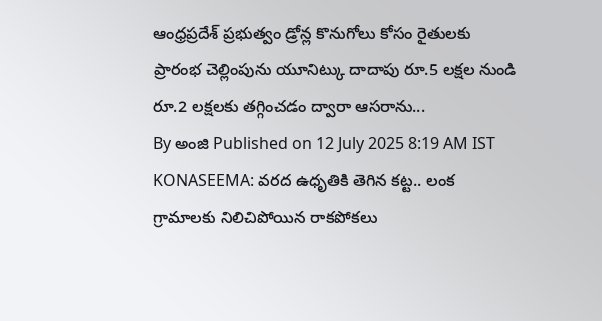ఆంధ్రప్రదేశ్ ప్రభుత్వం డ్రోన్ల కొనుగోలు కోసం రైతులకు ప్రారంభ చెల్లింపును యూనిట్కు దాదాపు రూ.5 లక్షల నుండి రూ.2 లక్షలకు తగ్గించడం ద్వారా ఆసరాను...
By అంజి Published on 12 July 2025 8:19 AM IST
KONASEEMA: వరద ఉధృతికి తెగిన కట్ట.. లంక గ్రామాలకు నిలిచిపోయిన రాకపోకలు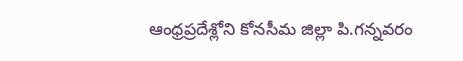ఆంధ్రప్రదేశ్లోని కోనసీమ జిల్లా పి.గన్నవరం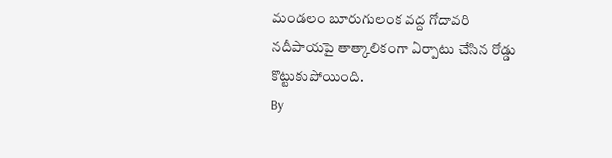మండలం బూరుగులంక వద్ద గోదావరి నదీపాయపై తాత్కాలికంగా ఏర్పాటు చేసిన రోడ్డు కొట్టుకుపోయింది.
By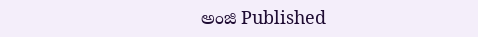అంజి Published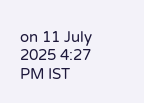on 11 July 2025 4:27 PM IST